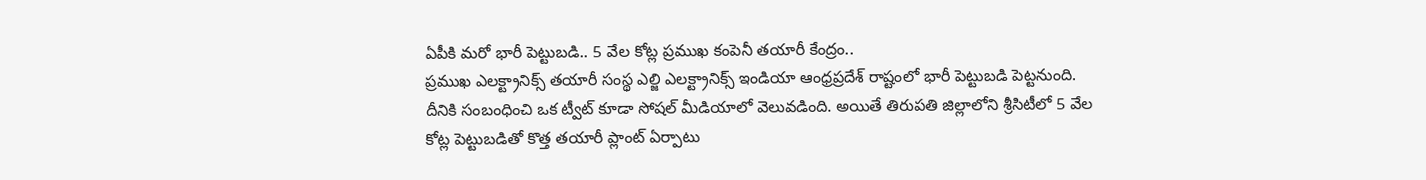ఏపీకి మరో భారీ పెట్టుబడి.. 5 వేల కోట్ల ప్రముఖ కంపెనీ తయారీ కేంద్రం..
ప్రముఖ ఎలక్ట్రానిక్స్ తయారీ సంస్థ ఎల్జి ఎలక్ట్రానిక్స్ ఇండియా ఆంధ్రప్రదేశ్ రాష్టంలో భారీ పెట్టుబడి పెట్టనుంది. దీనికి సంబంధించి ఒక ట్వీట్ కూడా సోషల్ మీడియాలో వెలువడింది. అయితే తిరుపతి జిల్లాలోని శ్రీసిటీలో 5 వేల కోట్ల పెట్టుబడితో కొత్త తయారీ ప్లాంట్ ఏర్పాటు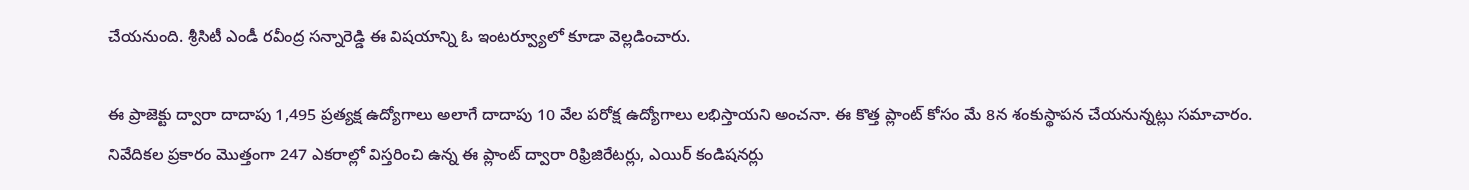చేయనుంది. శ్రీసిటీ ఎండీ రవీంద్ర సన్నారెడ్డి ఈ విషయాన్ని ఓ ఇంటర్వ్యూలో కూడా వెల్లడించారు.

ఈ ప్రాజెక్టు ద్వారా దాదాపు 1,495 ప్రత్యక్ష ఉద్యోగాలు అలాగే దాదాపు 10 వేల పరోక్ష ఉద్యోగాలు లభిస్తాయని అంచనా. ఈ కొత్త ప్లాంట్ కోసం మే 8న శంకుస్థాపన చేయనున్నట్లు సమాచారం. నివేదికల ప్రకారం మొత్తంగా 247 ఎకరాల్లో విస్తరించి ఉన్న ఈ ప్లాంట్ ద్వారా రిఫ్రిజిరేటర్లు, ఎయిర్ కండిషనర్లు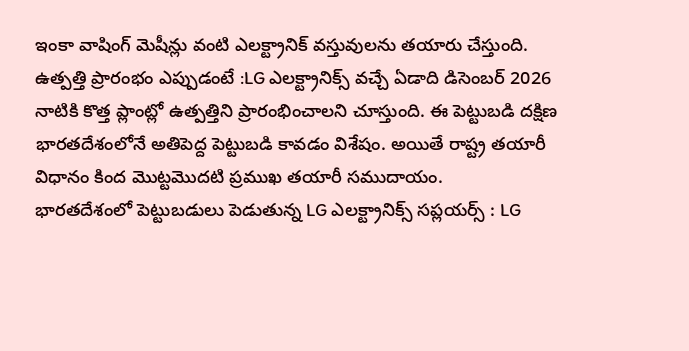ఇంకా వాషింగ్ మెషీన్లు వంటి ఎలక్ట్రానిక్ వస్తువులను తయారు చేస్తుంది.
ఉత్పత్తి ప్రారంభం ఎప్పుడంటే :LG ఎలక్ట్రానిక్స్ వచ్చే ఏడాది డిసెంబర్ 2026 నాటికి కొత్త ప్లాంట్లో ఉత్పత్తిని ప్రారంభించాలని చూస్తుంది. ఈ పెట్టుబడి దక్షిణ భారతదేశంలోనే అతిపెద్ద పెట్టుబడి కావడం విశేషం. అయితే రాష్ట్ర తయారీ విధానం కింద మొట్టమొదటి ప్రముఖ తయారీ సముదాయం.
భారతదేశంలో పెట్టుబడులు పెడుతున్న LG ఎలక్ట్రానిక్స్ సప్లయర్స్ : LG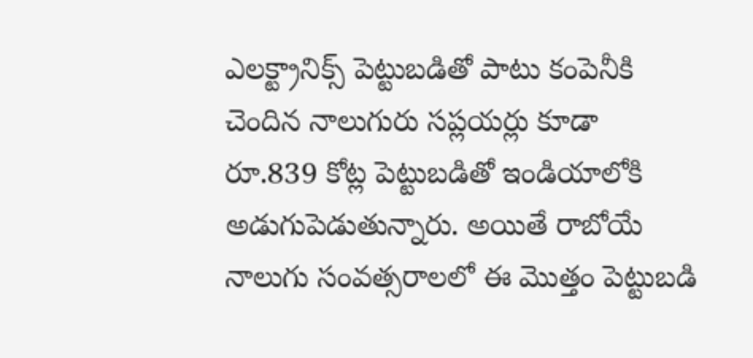ఎలక్ట్రానిక్స్ పెట్టుబడితో పాటు కంపెనీకి చెందిన నాలుగురు సప్లయర్లు కూడా రూ.839 కోట్ల పెట్టుబడితో ఇండియాలోకి అడుగుపెడుతున్నారు. అయితే రాబోయే నాలుగు సంవత్సరాలలో ఈ మొత్తం పెట్టుబడి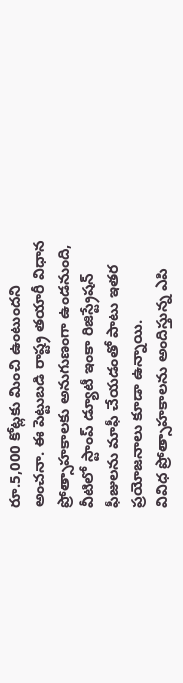రూ.5,000 కోట్లకు మించి ఉంటుందని అంచనా. ఈ పెట్టుబడి రాష్ట్ర తయారీ విధాన ప్రోత్సాహకాలకు అనుగుణంగా ఉండనుంది, వీటిలో స్టాంప్ డ్యూటీ ఇంకా రిజిస్ట్రేషన్ ఫీజులను మాఫీ చేయడంతో పాటు ఇతర ప్రయోజనాలు కూడా ఉన్నాయి.
వివిధ ప్రోత్సాహకాలను అందిస్తున్న ఎపి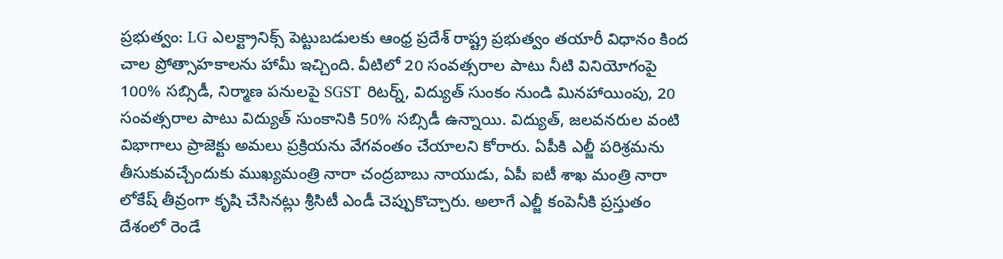ప్రభుత్వం: LG ఎలక్ట్రానిక్స్ పెట్టుబడులకు ఆంధ్ర ప్రదేశ్ రాష్ట్ర ప్రభుత్వం తయారీ విధానం కింద చాల ప్రోత్సాహకాలను హామీ ఇచ్చింది. వీటిలో 20 సంవత్సరాల పాటు నీటి వినియోగంపై 100% సబ్సిడీ, నిర్మాణ పనులపై SGST రిటర్న్, విద్యుత్ సుంకం నుండి మినహాయింపు, 20 సంవత్సరాల పాటు విద్యుత్ సుంకానికి 50% సబ్సిడీ ఉన్నాయి. విద్యుత్, జలవనరుల వంటి విభాగాలు ప్రాజెక్టు అమలు ప్రక్రియను వేగవంతం చేయాలని కోరారు. ఏపీకి ఎల్జీ పరిశ్రమను తీసుకువచ్చేందుకు ముఖ్యమంత్రి నారా చంద్రబాబు నాయుడు, ఏపీ ఐటీ శాఖ మంత్రి నారా లోకేష్ తీవ్రంగా కృషి చేసినట్లు శ్రీసిటీ ఎండీ చెప్పుకొచ్చారు. అలాగే ఎల్జీ కంపెనీకి ప్రస్తుతం దేశంలో రెండే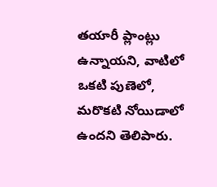తయారీ ప్లాంట్లు ఉన్నాయని, వాటిలో ఒకటి పుణెలో, మరొకటి నోయిడాలో ఉందని తెలిపారు.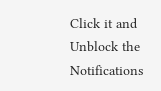Click it and Unblock the Notifications